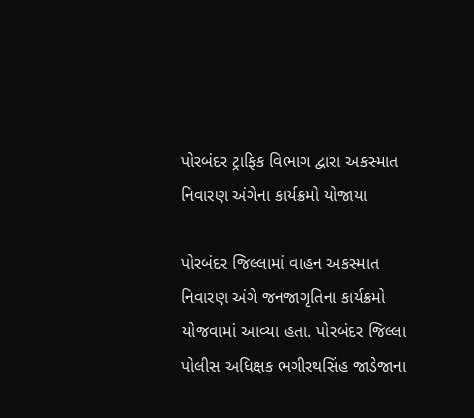પોરબંદર ટ્રાફિક વિભાગ દ્વારા અકસ્માત નિવારણ અંગેના કાર્યક્રમો યોજાયા

પોરબંદર જિલ્લામાં વાહન અકસ્માત નિવારણ અંગે જનજાગૃતિના કાર્યક્રમો યોજવામાં આવ્યા હતા. પોરબંદર જિલ્લા પોલીસ અધિક્ષક ભગીરથસિંહ જાડેજાના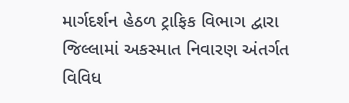માર્ગદર્શન હેઠળ ટ્રાફિક વિભાગ દ્વારા જિલ્લામાં અકસ્માત નિવારણ અંતર્ગત વિવિધ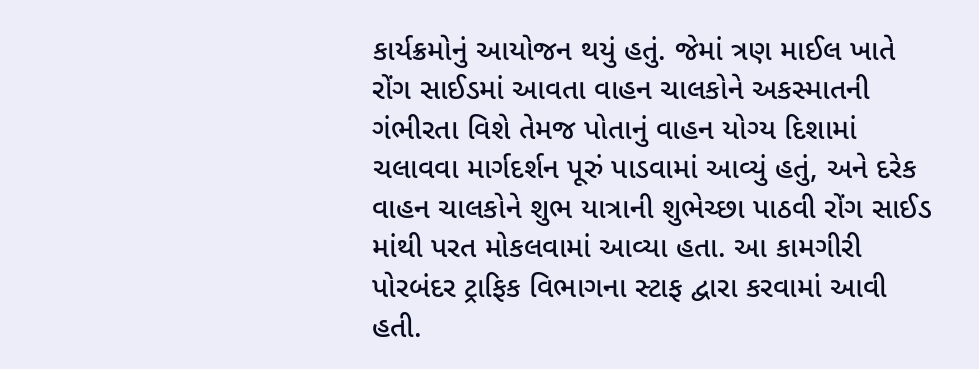કાર્યક્રમોનું આયોજન થયું હતું. જેમાં ત્રણ માઈલ ખાતે રોંગ સાઈડમાં આવતા વાહન ચાલકોને અકસ્માતની ગંભીરતા વિશે તેમજ પોતાનું વાહન યોગ્ય દિશામાં ચલાવવા માર્ગદર્શન પૂરું પાડવામાં આવ્યું હતું, અને દરેક વાહન ચાલકોને શુભ યાત્રાની શુભેચ્છા પાઠવી રોંગ સાઈડ માંથી પરત મોકલવામાં આવ્યા હતા. આ કામગીરી પોરબંદર ટ્રાફિક વિભાગના સ્ટાફ દ્વારા કરવામાં આવી હતી.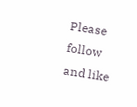Please follow and like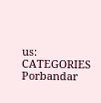us:
CATEGORIES Porbandar